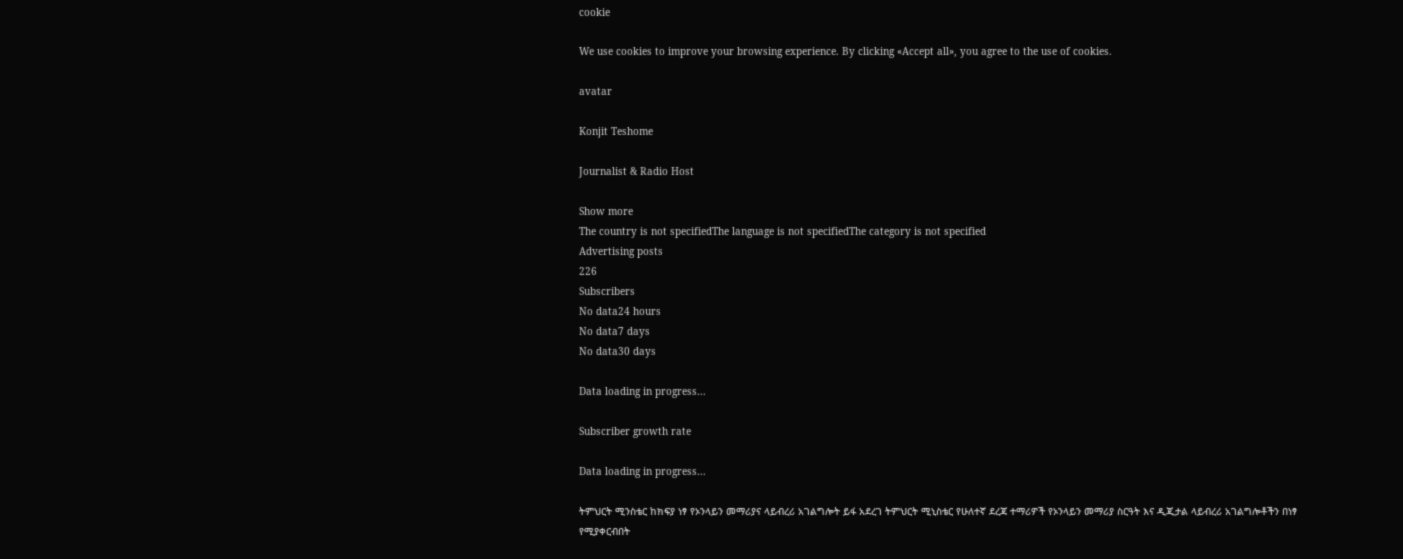cookie

We use cookies to improve your browsing experience. By clicking «Accept all», you agree to the use of cookies.

avatar

Konjit Teshome

Journalist & Radio Host

Show more
The country is not specifiedThe language is not specifiedThe category is not specified
Advertising posts
226
Subscribers
No data24 hours
No data7 days
No data30 days

Data loading in progress...

Subscriber growth rate

Data loading in progress...

ትምህርት ሚንስቴር ከክፍያ ነፃ የኦንላይን መማሪያና ላይብረሪ አገልግሎት ይፋ አደረገ ትምህርት ሚኒስቴር የሁለተኛ ደረጃ ተማሪዎች የኦንላይን መማሪያ ስርዓት እና ዲጂታል ላይብረሪ አገልግሎቶችን በነፃ የሚያቀርብበት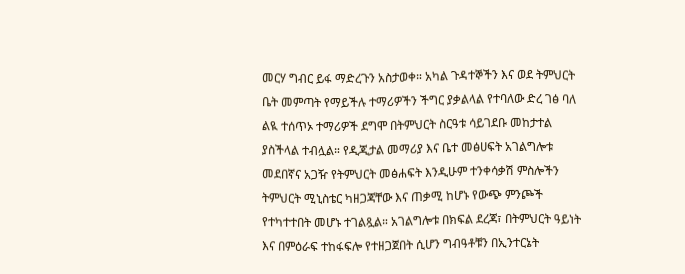መርሃ ግብር ይፋ ማድረጉን አስታወቀ። አካል ጉዳተኞችን እና ወደ ትምህርት ቤት መምጣት የማይችሉ ተማሪዎችን ችግር ያቃልላል የተባለው ድረ ገፅ ባለ ልዪ ተሰጥኦ ተማሪዎች ደግሞ በትምህርት ስርዓቱ ሳይገደቡ መከታተል ያስችላል ተብሏል። የዲጂታል መማሪያ እና ቤተ መፅሀፍት አገልግሎቱ መደበኛና አጋዥ የትምህርት መፅሐፍት እንዲሁም ተንቀሳቃሽ ምስሎችን ትምህርት ሚኒስቴር ካዘጋጃቸው እና ጠቃሚ ከሆኑ የውጭ ምንጮች የተካተተበት መሆኑ ተገልጿል። አገልግሎቱ በክፍል ደረጃ፣ በትምህርት ዓይነት እና በምዕራፍ ተከፋፍሎ የተዘጋጀበት ሲሆን ግብዓቶቹን በኢንተርኔት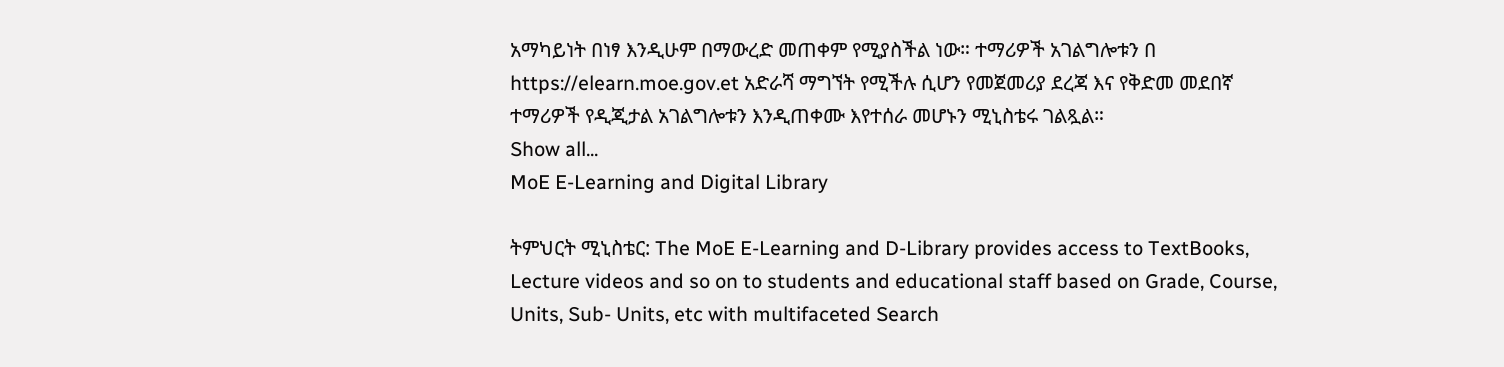አማካይነት በነፃ እንዲሁም በማውረድ መጠቀም የሚያስችል ነው። ተማሪዎች አገልግሎቱን በ https://elearn.moe.gov.et አድራሻ ማግኘት የሚችሉ ሲሆን የመጀመሪያ ደረጃ እና የቅድመ መደበኛ ተማሪዎች የዲጂታል አገልግሎቱን እንዲጠቀሙ እየተሰራ መሆኑን ሚኒስቴሩ ገልጿል።
Show all...
MoE E-Learning and Digital Library

ትምህርት ሚኒስቴር: The MoE E-Learning and D-Library provides access to TextBooks, Lecture videos and so on to students and educational staff based on Grade, Course, Units, Sub- Units, etc with multifaceted Search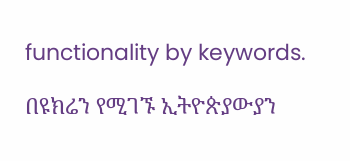functionality by keywords.

በዩክሬን የሚገኙ ኢትዮጵያውያን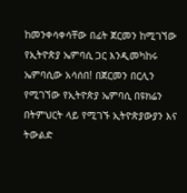ከመንቀሳቀሳቸው በፊት ጀርመን ከሚገኘው የኢትዮጵያ ኤምባሲ ጋር እንዲመካከሩ ኤምባሲው አሳሰበ! በጀርመን በርሊን የሚገኘው የኢትዮጵያ ኤምባሲ በዩክሬን በትምህርት ላይ የሚገኙ ኢትዮጵያውያን እና ትውልድ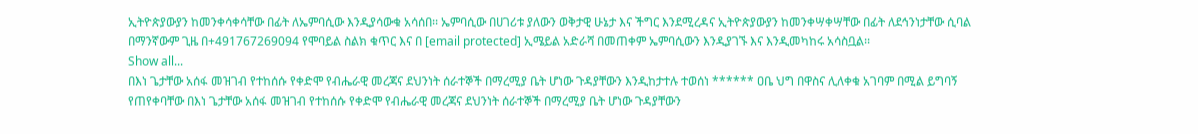ኢትዮጵያውያን ከመንቀሳቀሳቸው በፊት ለኤምባሲው እንዲያሳውቁ አሳሰበ፡፡ ኤምባሲው በሀገሪቱ ያለውን ወቅታዊ ሁኔታ እና ችግር እንደሚረዳና ኢትዮጵያውያን ከመንቀሣቀሣቸው በፊት ለደኅንነታቸው ሲባል በማንኛውም ጊዜ በ+491767269094 የሞባይል ስልክ ቁጥር እና በ [email protected] ኢሜይል አድራሻ በመጠቀም ኤምባሲውን እንዲያገኙ እና እንዲመካከሩ አሳስቧል፡፡
Show all...
በእነ ጌታቸው አሰፋ መዝገብ የተከሰሱ የቀድሞ የብሔራዊ መረጃና ደህንነት ሰራተኞች በማረሚያ ቤት ሆነው ጉዳያቸውን እንዲከታተሉ ተወሰነ ****** ዐቤ ህግ በዋስና ሊለቀቁ አገባም በሚል ይግባኝ የጠየቀባቸው በእነ ጌታቸው አሰፋ መዝገብ የተከሰሱ የቀድሞ የብሔራዊ መረጃና ደህንነት ሰራተኞች በማረሚያ ቤት ሆነው ጉዳያቸውን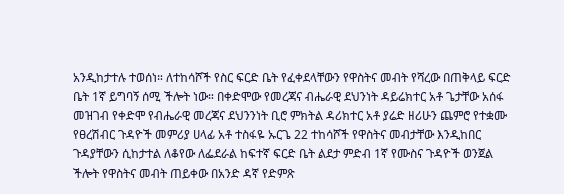አንዲከታተሉ ተወሰነ። ለተከሳሾች የስር ፍርድ ቤት የፈቀደላቸውን የዋስትና መብት የሻረው በጠቅላይ ፍርድ ቤት 1ኛ ይግባኝ ሰሚ ችሎት ነው። በቀድሞው የመረጃና ብሔራዊ ደህንነት ዳይሬክተር አቶ ጌታቸው አሰፋ መዝገብ የቀድሞ የብሔራዊ መረጃና ደህንንነት ቢሮ ምክትል ዳሪክተር አቶ ያሬድ ዘሪሁን ጨምሮ የተቋሙ የፀረሽብር ጉዳዮች መምሪያ ሀላፊ አቶ ተስፋዬ ኡርጌ 22 ተከሳሾች የዋስትና መብታቸው እንዲከበር ጉዳያቸውን ሲከታተል ለቆየው ለፌደራል ከፍተኛ ፍርድ ቤት ልደታ ምድብ 1ኛ የሙስና ጉዳዮች ወንጀል ችሎት የዋስትና መብት ጠይቀው በአንድ ዳኛ የድምጽ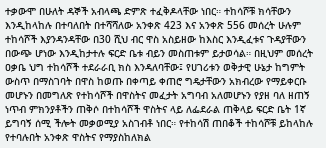ተቃውሞ በሁለት ዳኞች አብላጫ ድምጽ ተፈቅዶላቸው ነበር። ተከሳሾቹ ክሳቸውን እንዲከላከሉ በተባለበት በተሻሻለው አንቀጽ 423 እና አንቀጽ 556 መሰረት ሁሉም ተከሳሾች እያንዳንዳቸው በ30 ሺህ ብር ዋስ አስይዘው ከእስር እንዲፈቱና ጉዳያቸውን በውጭ ሆነው እንዲከታተሉ ፍርድ ቤቱ ብይን መስጠቱም ይታወሳል። በዚህም መሰረት ዐቃቤ ህግ ተከሳሾች ተደራራቢ ክስ እንዳለባቸው፤ የሀገሪቱን ወቅታዊ ሁኔታ ከግምት ውስጥ በማስገባት በዋስ ከወጡ በቀጣይ ቀጠሮ ግዴታቸውን አክብረው የማይቀርቡ መሆኑን በመግለጽ የተከሳሾች በዋስትና መፈታት አግባብ አለመሆኑን የያዘ ባለ ዘጠኝ ነጥብ ምክንያቶችን ጠቅሶ በተከሳሾች ዋስትና ላይ ለፌደራል ጠቅላይ ፍርድ ቤት 1ኛ ይግባኝ ሰሚ ችሎት መቃወሚያ አስገብቶ ነበር። የተከሳሽ ጠበቆች ተከሳሾቹ ይከላከሉ የተባሉበት አንቀጽ ዋስትና የማያስከለክል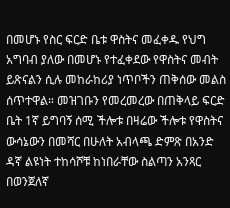በመሆኑ የስር ፍርድ ቤቱ ዋስትና መፈቀዱ የህግ አግባብ ያለው በመሆኑ የተፈቀደው የዋስትና መብት ይጽናልን ሲሉ መከራከሪያ ነጥቦችን ጠቅሰው መልስ ሰጥተዋል። መዝገቡን የመረመረው በጠቅላይ ፍርድ ቤት 1ኛ ይግባኝ ሰሚ ችሎቱ በዛሬው ችሎቱ የዋስትና ውሳኔውን በመሻር በሁለት አብላጫ ድምጽ በአንድ ዳኛ ልዩነት ተከሳሾቹ ከነበራቸው ስልጣን አንጻር በወንጀለኛ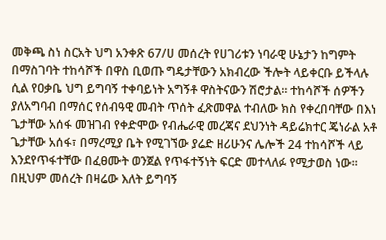መቅጫ ስነ ስርአት ህግ አንቀጽ 67/ሀ መሰረት የሀገሪቱን ነባራዊ ሁኔታን ከግምት በማስገባት ተከሳሾች በዋስ ቢወጡ ግዴታቸውን አክብረው ችሎት ላይቀርቡ ይችላሉ ሲል የዐቃቤ ህግ ይግባኝ ተቀባይነት አግኝቶ ዋስትናውን ሽሮታል። ተከሳሾች ሰዎችን ያለአግባብ በማሰር የሰብዓዊ መብት ጥሰት ፈጽመዋል ተብለው ክስ የቀረበባቸው በእነ ጌታቸው አሰፋ መዝገብ የቀድሞው የብሔራዊ መረጃና ደህንነት ዳይሬክተር ጄነራል አቶ ጌታቸው አሰፋ፣ በማረሚያ ቤት የሚገኘው ያሬድ ዘሪሁንና ሌሎች 24 ተከሳሾች ላይ እንደየጥፋተቸው በፈፀሙት ወንጀል የጥፋተኝነት ፍርድ መተላለፉ የሚታወስ ነው። በዚህም መሰረት በዛሬው እለት ይግባኝ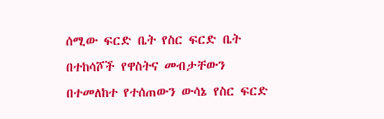ሰሚው ፍርድ ቤት የስር ፍርድ ቤት በተከሳሾች የዋስትና መብታቸውን በተመለከተ የተሰጠውን ውሳኔ የስር ፍርድ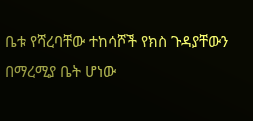ቤቱ የሻረባቸው ተከሳሾች የክስ ጉዳያቸውን በማረሚያ ቤት ሆነው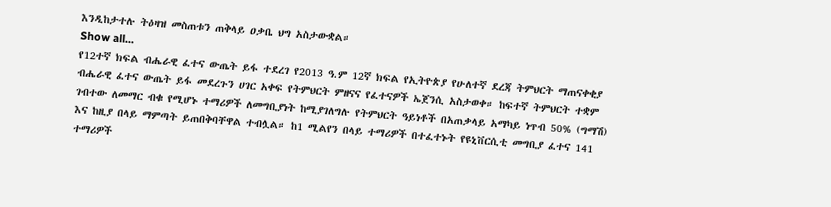እንዲከታተሉ ትዕዛዝ መስጠቱን ጠቅላይ ዐቃቤ ህግ አስታውቋል።
Show all...
የ12ተኛ ክፍል ብሔራዊ ፈተና ውጤት ይፋ ተደረገ የ2013 ዓ.ም 12ኛ ክፍል የኢትዮጵያ የሁለተኛ ደረጃ ትምህርት ማጠናቀቂያ ብሔራዊ ፈተና ውጤት ይፋ መደረጉን ሀገር አቀፍ የትምህርት ምዘናና የፈተናዎች ኤጀንሲ አስታወቀ። ከፍተኛ ትምህርት ተቋም ገብተው ለመማር ብቁ የሚሆኑ ተማሪዎች ለመግቢያነት ከሚያገለግሉ የትምህርት ዓይነቶች በአጠቃላይ አማካይ ነጥብ 50% (ግማሽ) እና ከዚያ በላይ ማምጣት ይጠበቅባቸዋል ተብሏል። ከ1 ሚልየን በላይ ተማሪዎች በተፈተኑት የዩኒቨርሲቲ መግቢያ ፈተና 141 ተማሪዎች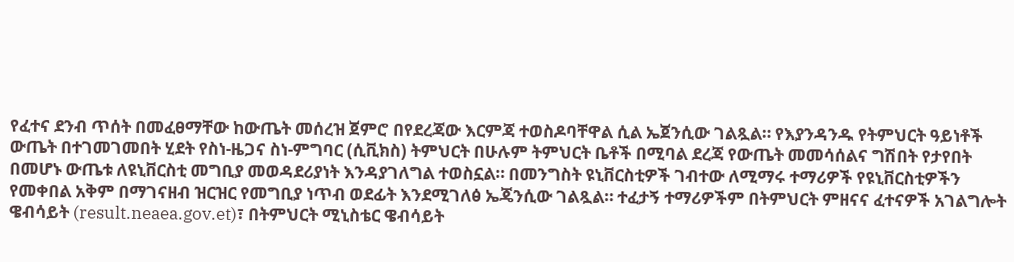የፈተና ደንብ ጥሰት በመፈፀማቸው ከውጤት መሰረዝ ጀምሮ በየደረጃው እርምጃ ተወስዶባቸዋል ሲል ኤጀንሲው ገልጿል። የእያንዳንዱ የትምህርት ዓይነቶች ውጤት በተገመገመበት ሂደት የስነ-ዜጋና ስነ-ምግባር (ሲቪክስ) ትምህርት በሁሉም ትምህርት ቤቶች በሚባል ደረጃ የውጤት መመሳሰልና ግሽበት የታየበት በመሆኑ ውጤቱ ለዩኒቨርስቲ መግቢያ መወዳደሪያነት እንዳያገለግል ተወስኗል። በመንግስት ዩኒቨርስቲዎች ገብተው ለሚማሩ ተማሪዎች የዩኒቨርስቲዎችን የመቀበል አቅም በማገናዘብ ዝርዝር የመግቢያ ነጥብ ወደፊት እንደሚገለፅ ኤጄንሲው ገልጿል። ተፈታኝ ተማሪዎችም በትምህርት ምዘናና ፈተናዎች አገልግሎት ዌብሳይት (result.neaea.gov.et)፣ በትምህርት ሚኒስቴር ዌብሳይት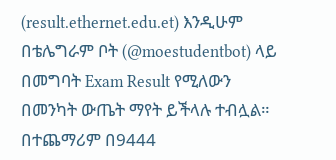(result.ethernet.edu.et) እንዲሁም በቴሌግራም ቦት (@moestudentbot) ላይ በመግባት Exam Result የሚለውን በመንካት ውጤት ማየት ይችላሉ ተብሏል። በተጨማሪም በ9444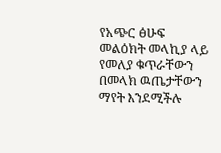የአጭር ፅሁፍ መልዕክት መላኪያ ላይ የመለያ ቁጥራቸውን በመላክ ዉጤታቸውን ማየት እንደሚችሉ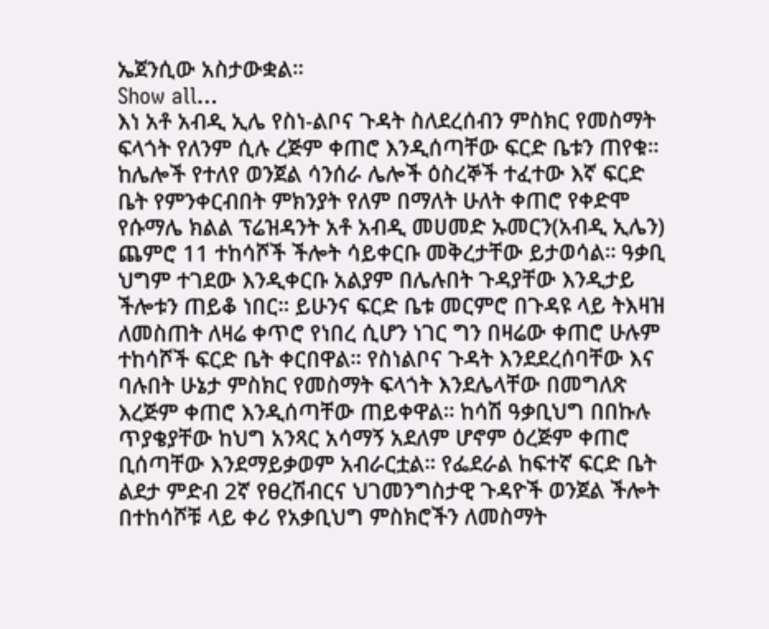ኤጀንሲው አስታውቋል።
Show all...
እነ አቶ አብዲ ኢሌ የስነ-ልቦና ጉዳት ስለደረሰብን ምስክር የመስማት ፍላጎት የለንም ሲሉ ረጅም ቀጠሮ እንዲሰጣቸው ፍርድ ቤቱን ጠየቁ። ከሌሎች የተለየ ወንጀል ሳንሰራ ሌሎች ዕስረኞች ተፈተው እኛ ፍርድ ቤት የምንቀርብበት ምክንያት የለም በማለት ሁለት ቀጠሮ የቀድሞ የሱማሌ ክልል ፕሬዝዳንት አቶ አብዲ መሀመድ ኡመርን(አብዲ ኢሌን) ጨምሮ 11 ተከሳሾች ችሎት ሳይቀርቡ መቅረታቸው ይታወሳል። ዓቃቢ ህግም ተገደው እንዲቀርቡ አልያም በሌሉበት ጉዳያቸው እንዲታይ ችሎቱን ጠይቆ ነበር። ይሁንና ፍርድ ቤቱ መርምሮ በጉዳዩ ላይ ትእዛዝ ለመስጠት ለዛሬ ቀጥሮ የነበረ ሲሆን ነገር ግን በዛሬው ቀጠሮ ሁሉም ተከሳሾች ፍርድ ቤት ቀርበዋል። የስነልቦና ጉዳት እንደደረሰባቸው እና ባሉበት ሁኔታ ምስክር የመስማት ፍላጎት እንደሌላቸው በመግለጽ እረጅም ቀጠሮ እንዲሰጣቸው ጠይቀዋል። ከሳሽ ዓቃቢህግ በበኩሉ ጥያቄያቸው ከህግ አንጻር አሳማኝ አደለም ሆኖም ዕረጅም ቀጠሮ ቢሰጣቸው እንደማይቃወም አብራርቷል። የፌደራል ከፍተኛ ፍርድ ቤት ልደታ ምድብ 2ኛ የፀረሽብርና ህገመንግስታዊ ጉዳዮች ወንጀል ችሎት በተከሳሾቹ ላይ ቀሪ የአቃቢህግ ምስክሮችን ለመስማት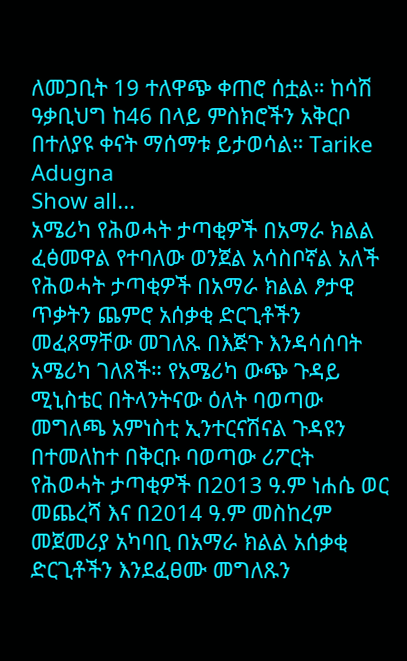ለመጋቢት 19 ተለዋጭ ቀጠሮ ሰቷል። ከሳሽ ዓቃቢህግ ከ46 በላይ ምስክሮችን አቅርቦ በተለያዩ ቀናት ማሰማቱ ይታወሳል። Tarike Adugna
Show all...
አሜሪካ የሕወሓት ታጣቂዎች በአማራ ክልል ፈፅመዋል የተባለው ወንጀል አሳስቦኛል አለች የሕወሓት ታጣቂዎች በአማራ ክልል ፆታዊ ጥቃትን ጨምሮ አሰቃቂ ድርጊቶችን መፈጸማቸው መገለጹ በእጅጉ እንዳሳሰባት አሜሪካ ገለጸች። የአሜሪካ ውጭ ጉዳይ ሚኒስቴር በትላንትናው ዕለት ባወጣው መግለጫ አምነስቲ ኢንተርናሽናል ጉዳዩን በተመለከተ በቅርቡ ባወጣው ሪፖርት የሕወሓት ታጣቂዎች በ2013 ዓ.ም ነሐሴ ወር መጨረሻ እና በ2014 ዓ.ም መስከረም መጀመሪያ አካባቢ በአማራ ክልል አሰቃቂ ድርጊቶችን እንደፈፀሙ መግለጹን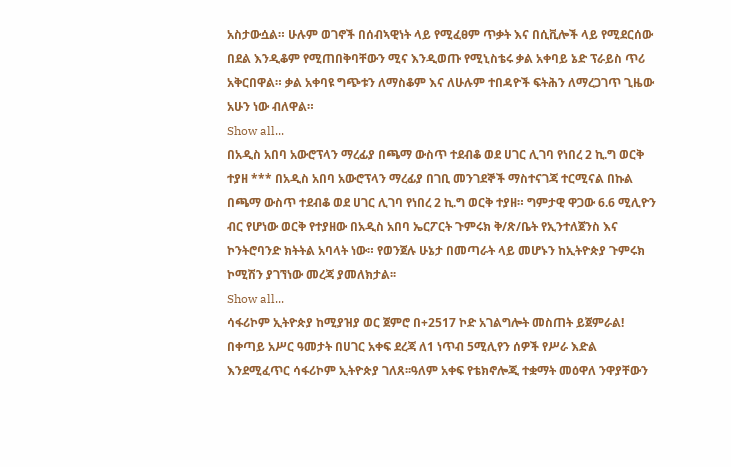አስታውሷል። ሁሉም ወገኖች በሰብኣዊነት ላይ የሚፈፀም ጥቃት እና በሲቪሎች ላይ የሚደርሰው በደል እንዲቆም የሚጠበቅባቸውን ሚና እንዲወጡ የሚኒስቴሩ ቃል አቀባይ ኔድ ፕራይስ ጥሪ አቅርበዋል። ቃል አቀባዩ ግጭቱን ለማስቆም እና ለሁሉም ተበዳዮች ፍትሕን ለማረጋገጥ ጊዜው አሁን ነው ብለዋል።
Show all...
በአዲስ አበባ አውሮፕላን ማረፊያ በጫማ ውስጥ ተደብቆ ወደ ሀገር ሊገባ የነበረ 2 ኪ.ግ ወርቅ ተያዘ *** በአዲስ አበባ አውሮፕላን ማረፊያ በገቢ መንገደኞች ማስተናገጃ ተርሚናል በኩል በጫማ ውስጥ ተደብቆ ወደ ሀገር ሊገባ የነበረ 2 ኪ.ግ ወርቅ ተያዘ። ግምታዊ ዋጋው 6.6 ሚሊዮን ብር የሆነው ወርቅ የተያዘው በአዲስ አበባ ኤርፖርት ጉምሩክ ቅ/ጽ/ቤት የኢንተለጀንስ እና ኮንትሮባንድ ክትትል አባላት ነው። የወንጀሉ ሁኔታ በመጣራት ላይ መሆኑን ከኢትዮጵያ ጉምሩክ ኮሚሽን ያገኘነው መረጃ ያመለክታል፡፡
Show all...
ሳፋሪኮም ኢትዮጵያ ከሚያዝያ ወር ጀምሮ በ+2517 ኮድ አገልግሎት መስጠት ይጀምራል! በቀጣይ አሥር ዓመታት በሀገር አቀፍ ደረጃ ለ1 ነጥብ 5ሚሊየን ሰዎች የሥራ እድል እንደሚፈጥር ሳፋሪኮም ኢትዮጵያ ገለጸ፡፡ዓለም አቀፍ የቴክኖሎጂ ተቋማት መዕዋለ ንዋያቸውን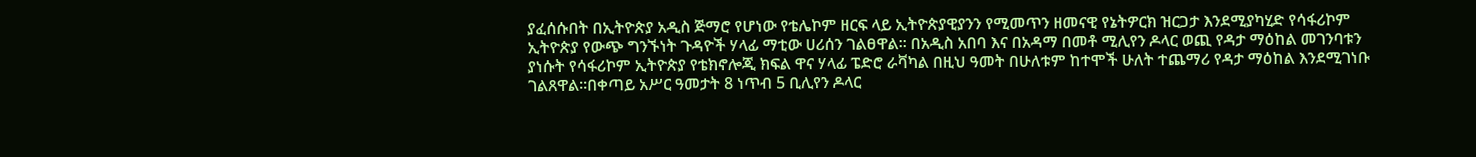ያፈሰሱበት በኢትዮጵያ አዲስ ጅማሮ የሆነው የቴሌኮም ዘርፍ ላይ ኢትዮጵያዊያንን የሚመጥን ዘመናዊ የኔትዎርክ ዝርጋታ እንደሚያካሂድ የሳፋሪኮም ኢትዮጵያ የውጭ ግንኙነት ጉዳዮች ሃላፊ ማቲው ሀሪሰን ገልፀዋል፡፡ በአዲስ አበባ እና በአዳማ በመቶ ሚሊየን ዶላር ወጪ የዳታ ማዕከል መገንባቱን ያነሱት የሳፋሪኮም ኢትዮጵያ የቴክኖሎጂ ክፍል ዋና ሃላፊ ፔድሮ ራቫካል በዚህ ዓመት በሁለቱም ከተሞች ሁለት ተጨማሪ የዳታ ማዕከል እንደሚገነቡ ገልጸዋል፡፡በቀጣይ አሥር ዓመታት 8 ነጥብ 5 ቢሊየን ዶላር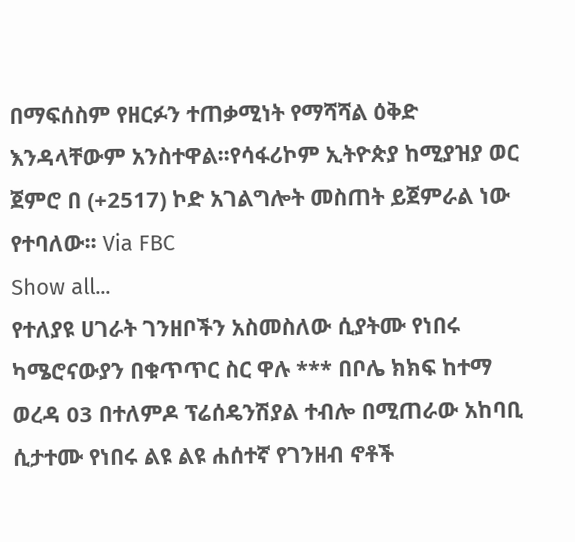በማፍሰስም የዘርፉን ተጠቃሚነት የማሻሻል ዕቅድ እንዳላቸውም አንስተዋል፡፡የሳፋሪኮም ኢትዮጵያ ከሚያዝያ ወር ጀምሮ በ (+2517) ኮድ አገልግሎት መስጠት ይጀምራል ነው የተባለው፡፡ Via FBC
Show all...
የተለያዩ ሀገራት ገንዘቦችን አስመስለው ሲያትሙ የነበሩ ካሜሮናውያን በቁጥጥር ስር ዋሉ *** በቦሌ ክክፍ ከተማ ወረዳ 03 በተለምዶ ፕሬሰዴንሽያል ተብሎ በሚጠራው አከባቢ ሲታተሙ የነበሩ ልዩ ልዩ ሐሰተኛ የገንዘብ ኖቶች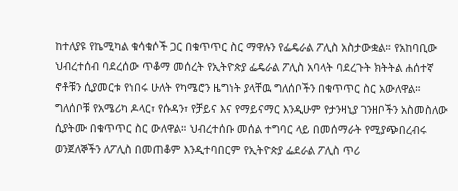ከተለያዩ የኬሚካል ቁሳቁሶች ጋር በቁጥጥር ስር ማዋሉን የፌዴራል ፖሊስ አስታውቋል። የአከባቢው ህብረተሰብ ባደረሰው ጥቆማ መሰረት የኢትዮጵያ ፌዴራል ፖሊስ አባላት ባደረጉት ክትትል ሐሰተኛ ኖቶቹን ሲያመርቱ የነበሩ ሁለት የካሜሮን ዜግነት ያላቸዉ ግለሰቦችን በቁጥጥር ስር አውለዋል። ግለሰቦቹ የአሜሪካ ዶላር፣ የሱዳን፣ የቻይና እና የማይናማር እንዲሁም የታንዛኒያ ገንዘቦችን አስመስለው ሲያትሙ በቁጥጥር ስር ውለዋል። ህብረተሰቡ መሰል ተግባር ላይ በመሰማራት የሚያጭበረብሩ ወንጀለኞችን ለፖሊስ በመጠቆም እንዲተባበርም የኢትዮጵያ ፌደራል ፖሊስ ጥሪ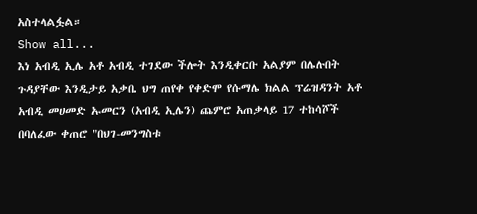አስተላልፏል።
Show all...
እነ አብዲ ኢሌ አቶ አብዲ ተገደው ችሎት እንዲቀርቡ አልያም በሌሉበት ጉዳያቸው እንዲታይ አቃቤ ህግ ጠየቀ የቀድሞ የሱማሌ ክልል ፕሬዝዳንት አቶ አብዲ መሀመድ ኡመርን (አብዲ ኢሌን) ጨምሮ አጠቃላይ 17 ተከሳሾች በባለፈው ቀጠሮ "በህገ-መንግስቱ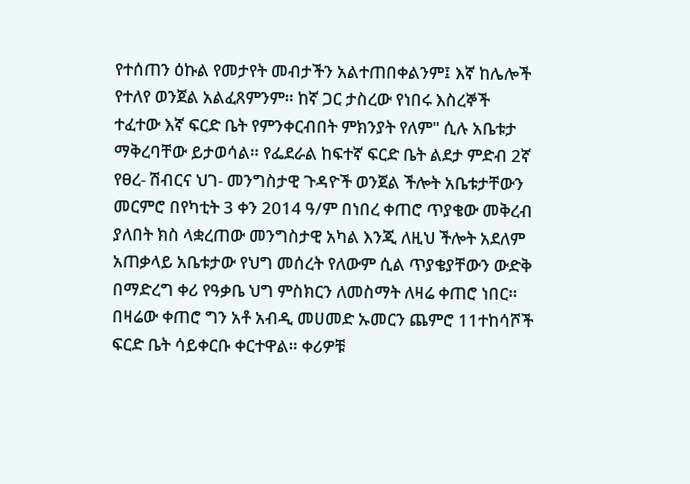የተሰጠን ዕኩል የመታየት መብታችን አልተጠበቀልንም፤ እኛ ከሌሎች የተለየ ወንጀል አልፈጸምንም። ከኛ ጋር ታስረው የነበሩ እስረኞች ተፈተው እኛ ፍርድ ቤት የምንቀርብበት ምክንያት የለም" ሲሉ አቤቱታ ማቅረባቸው ይታወሳል። የፌደራል ከፍተኛ ፍርድ ቤት ልደታ ምድብ 2ኛ የፀረ- ሽብርና ህገ- መንግስታዊ ጉዳዮች ወንጀል ችሎት አቤቱታቸውን መርምሮ በየካቲት 3 ቀን 2014 ዓ/ም በነበረ ቀጠሮ ጥያቄው መቅረብ ያለበት ክስ ላቋረጠው መንግስታዊ አካል እንጂ ለዚህ ችሎት አደለም አጠቃላይ አቤቱታው የህግ መሰረት የለውም ሲል ጥያቄያቸውን ውድቅ በማድረግ ቀሪ የዓቃቤ ህግ ምስክርን ለመስማት ለዛሬ ቀጠሮ ነበር። በዛሬው ቀጠሮ ግን አቶ አብዲ መሀመድ ኡመርን ጨምሮ 11ተከሳሾች ፍርድ ቤት ሳይቀርቡ ቀርተዋል። ቀሪዎቹ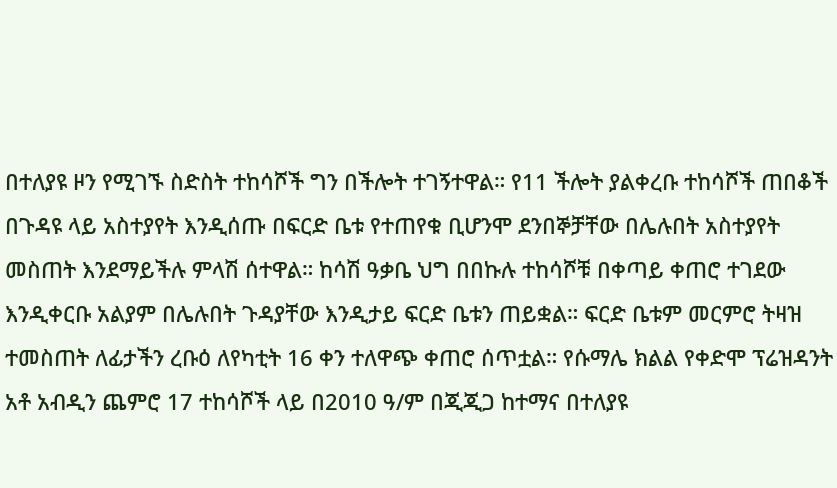በተለያዩ ዞን የሚገኙ ስድስት ተከሳሾች ግን በችሎት ተገኝተዋል። የ11 ችሎት ያልቀረቡ ተከሳሾች ጠበቆች በጉዳዩ ላይ አስተያየት እንዲሰጡ በፍርድ ቤቱ የተጠየቁ ቢሆንሞ ደንበኞቻቸው በሌሉበት አስተያየት መስጠት እንደማይችሉ ምላሽ ሰተዋል። ከሳሽ ዓቃቤ ህግ በበኩሉ ተከሳሾቹ በቀጣይ ቀጠሮ ተገደው እንዲቀርቡ አልያም በሌሉበት ጉዳያቸው እንዲታይ ፍርድ ቤቱን ጠይቋል። ፍርድ ቤቱም መርምሮ ትዛዝ ተመስጠት ለፊታችን ረቡዕ ለየካቲት 16 ቀን ተለዋጭ ቀጠሮ ሰጥቷል። የሱማሌ ክልል የቀድሞ ፕሬዝዳንት አቶ አብዲን ጨምሮ 17 ተከሳሾች ላይ በ2010 ዓ/ም በጂጂጋ ከተማና በተለያዩ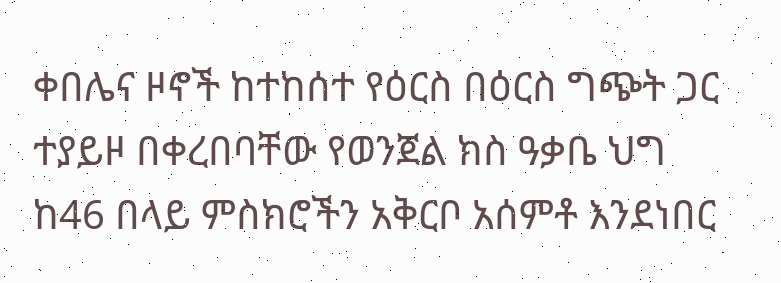ቀበሌና ዞኖች ከተከሰተ የዕርስ በዕርስ ግጭት ጋር ተያይዞ በቀረበባቸው የወንጀል ክስ ዓቃቤ ህግ ከ46 በላይ ምስክሮችን አቅርቦ አሰምቶ እንደነበር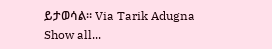ይታወሳል። Via Tarik Adugna
Show all...